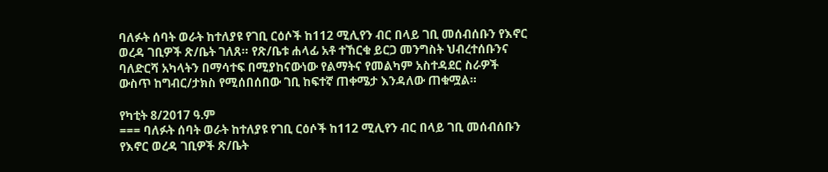ባለፉት ሰባት ወራት ከተለያዩ የገቢ ርዕሶች ከ112 ሚሊየን ብር በላይ ገቢ መሰብሰቡን የእኖር ወረዳ ገቢዎች ጽ/ቤት ገለጸ። የጽ/ቤቱ ሐላፊ አቶ ተኸርቁ ይርጋ መንግስት ህብረተሰቡንና ባለድርሻ አካላትን በማሳተፍ በሚያከናውነው የልማትና የመልካም አስተዳደር ስራዎች ውስጥ ከግብር/ታክስ የሚሰበሰበው ገቢ ከፍተኛ ጠቀሜታ እንዳለው ጠቁሟል።

የካቲት 8/2017 ዓ.ም
=== ባለፉት ሰባት ወራት ከተለያዩ የገቢ ርዕሶች ከ112 ሚሊየን ብር በላይ ገቢ መሰብሰቡን የእኖር ወረዳ ገቢዎች ጽ/ቤት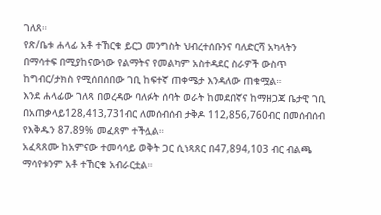ገለጸ።
የጽ/ቤቱ ሐላፊ አቶ ተኸርቁ ይርጋ መንግስት ህብረተሰቡንና ባለድርሻ አካላትን በማሳተፍ በሚያከናውነው የልማትና የመልካም አስተዳደር ስራዎች ውስጥ ከግብር/ታክስ የሚሰበሰበው ገቢ ከፍተኛ ጠቀሜታ እንዳለው ጠቁሟል።
እንደ ሐላፊው ገለጻ በወረዳው ባለፉት ሰባት ወራት ከመደበኛና ከማዘጋጃ ቤታዊ ገቢ በአጠቃላይ128,413,731ብር ለመሰብሰብ ታቅዶ 112,856,760ብር በመሰብሰብ የእቅዱን 87.89% መፈጸም ተችሏል።
አፈጻጸሙ ከአምናው ተመሳሳይ ወቅት ጋር ሲነጻጸር በ47,894,103 ብር ብልጫ ማሳየቱንም አቶ ተኸርቁ አብራርቷል።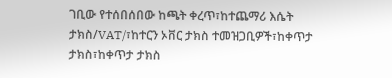ገቢው የተሰበሰበው ከጫት ቀረጥ፣ከተጨማሪ እሴት ታክስ/VAT/፣ከተርን ኦቨር ታክስ ተመዝጋቢዎች፣ከቀጥታ ታክስ፣ከቀጥታ ታክስ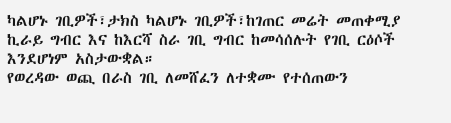ካልሆኑ ገቢዎች፣ታክስ ካልሆኑ ገቢዎች፣ከገጠር መሬት መጠቀሚያ ኪራይ ግብር እና ከእርሻ ስራ ገቢ ግብር ከመሳሰሉት የገቢ ርዕሶች እንደሆነም አስታውቋል።
የወረዳው ወጪ በራስ ገቢ ለመሸፈን ለተቋሙ የተሰጠውን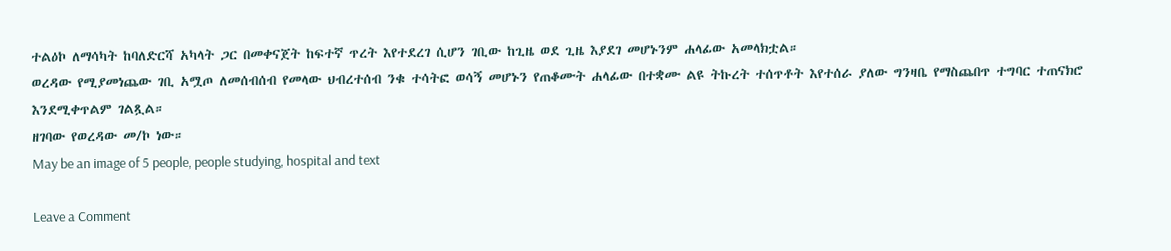ተልዕኮ ለማሳካት ከባለድርሻ አካላት ጋር በመቀናጀት ከፍተኛ ጥረት እየተደረገ ሲሆን ገቢው ከጊዜ ወደ ጊዜ እያደገ መሆኑንም ሐላፊው አመላክቷል።
ወረዳው የሚያመነጨው ገቢ አሟጦ ለመሰብሰብ የመላው ህብረተሰብ ንቁ ተሳትፎ ወሳኝ መሆኑን የጠቆሙት ሐላፊው በተቋሙ ልዩ ትኩረት ተሰጥቶት እየተሰራ ያለው ግንዛቤ የማስጨበጥ ተግባር ተጠናክሮ እንደሚቀጥልም ገልጿል።
ዘገባው የወረዳው መ/ኮ ነው።
May be an image of 5 people, people studying, hospital and text

Leave a Comment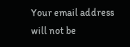Your email address will not be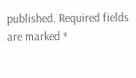published. Required fields are marked *